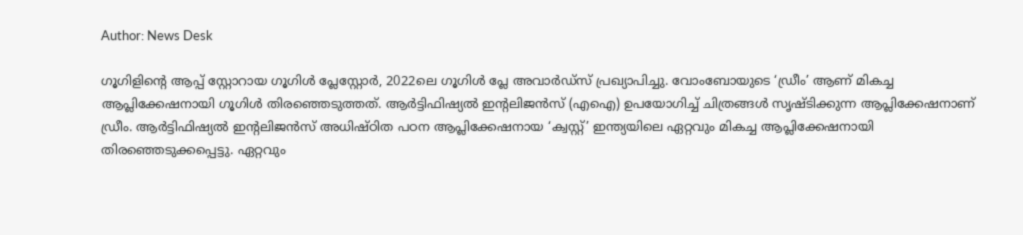Author: News Desk

ഗൂഗിളിന്‍റെ ആപ്പ് സ്റ്റോറായ ഗൂഗിൾ പ്ലേസ്റ്റോർ, 2022ലെ ഗൂഗിൾ പ്ലേ അവാർഡ്സ് പ്രഖ്യാപിച്ചു. വോംബോയുടെ ‘ഡ്രീം’ ആണ് മികച്ച ആപ്ലിക്കേഷനായി ഗൂഗിൾ തിരഞ്ഞെടുത്തത്. ആർട്ടിഫിഷ്യൽ ഇന്‍റലിജൻസ് (എഐ) ഉപയോഗിച്ച് ചിത്രങ്ങൾ സൃഷ്ടിക്കുന്ന ആപ്ലിക്കേഷനാണ് ഡ്രീം. ആർട്ടിഫിഷ്യൽ ഇന്‍റലിജൻസ് അധിഷ്ഠിത പഠന ആപ്ലിക്കേഷനായ ‘ക്വസ്റ്റ്’ ഇന്ത്യയിലെ ഏറ്റവും മികച്ച ആപ്ലിക്കേഷനായി തിരഞ്ഞെടുക്കപ്പെട്ടു. ഏറ്റവും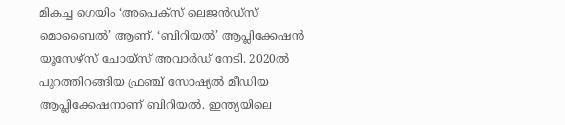മികച്ച ഗെയിം ‘അപെക്സ് ലെജൻഡ്സ് മൊബൈൽ’ ആണ്. ‘ബിറിയൽ’ ആപ്ലിക്കേഷൻ യൂസേഴ്സ് ചോയ്സ് അവാർഡ് നേടി. 2020ൽ പുറത്തിറങ്ങിയ ഫ്രഞ്ച് സോഷ്യൽ മീഡിയ ആപ്ലിക്കേഷനാണ് ബിറിയൽ. ഇന്ത്യയിലെ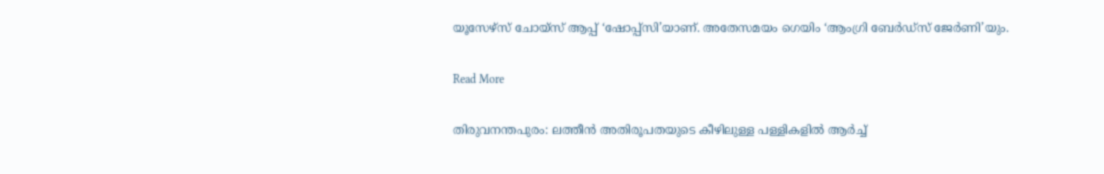യൂസേഴ്സ് ചോയ്‌സ് ആപ്പ് ‘ഷോപ്പ്‌സി’യാണ്. അതേസമയം ഗെയിം ‘ആംഗ്രി ബേർഡ്‌സ് ജേർണി’യും.

Read More

തിരുവനന്തപുരം: ലത്തീൻ അതിരൂപതയുടെ കീഴിലുള്ള പള്ളികളിൽ ആർച്ച്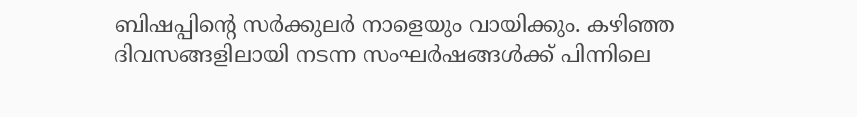ബിഷപ്പിന്‍റെ സർക്കുലർ നാളെയും വായിക്കും. കഴിഞ്ഞ ദിവസങ്ങളിലായി നടന്ന സംഘർഷങ്ങൾക്ക് പിന്നിലെ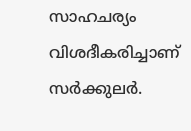സാഹചര്യം വിശദീകരിച്ചാണ് സർക്കുലർ.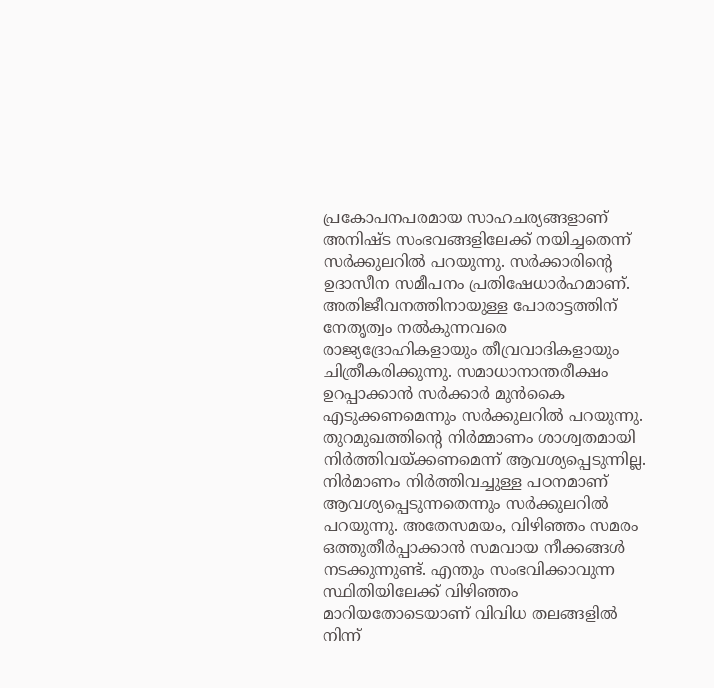പ്രകോപനപരമായ സാഹചര്യങ്ങളാണ് അനിഷ്ട സംഭവങ്ങളിലേക്ക് നയിച്ചതെന്ന് സർക്കുലറിൽ പറയുന്നു. സർക്കാരിന്റെ ഉദാസീന സമീപനം പ്രതിഷേധാർഹമാണ്. അതിജീവനത്തിനായുള്ള പോരാട്ടത്തിന് നേതൃത്വം നൽകുന്നവരെ രാജ്യദ്രോഹികളായും തീവ്രവാദികളായും ചിത്രീകരിക്കുന്നു. സമാധാനാന്തരീക്ഷം ഉറപ്പാക്കാൻ സർക്കാർ മുൻകൈ എടുക്കണമെന്നും സർക്കുലറിൽ പറയുന്നു. തുറമുഖത്തിന്‍റെ നിർമ്മാണം ശാശ്വതമായി നിർത്തിവയ്ക്കണമെന്ന് ആവശ്യപ്പെടുന്നില്ല. നിർമാണം നിർത്തിവച്ചുള്ള പഠനമാണ് ആവശ്യപ്പെടുന്നതെന്നും സർക്കുലറിൽ പറയുന്നു. അതേസമയം, വിഴിഞ്ഞം സമരം ഒത്തുതീർപ്പാക്കാൻ സമവായ നീക്കങ്ങൾ നടക്കുന്നുണ്ട്. എന്തും സംഭവിക്കാവുന്ന സ്ഥിതിയിലേക്ക് വിഴിഞ്ഞം മാറിയതോടെയാണ് വിവിധ തലങ്ങളിൽ നിന്ന്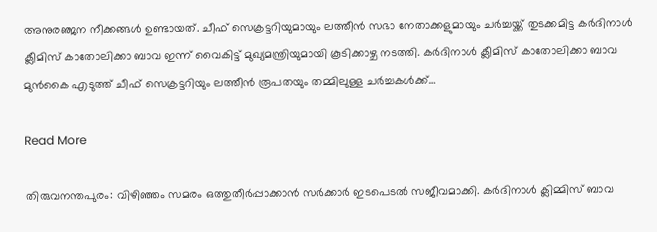അനുരഞ്ജന നീക്കങ്ങൾ ഉണ്ടായത്. ചീഫ് സെക്രട്ടറിയുമായും ലത്തീൻ സഭാ നേതാക്കളുമായും ചർച്ചയ്ക്ക് തുടക്കമിട്ട കർദിനാൾ ക്ലീമിസ് കാതോലിക്കാ ബാവ ഇന്ന് വൈകിട്ട് മുഖ്യമന്ത്രിയുമായി കൂടിക്കാഴ്ച നടത്തി. കർദിനാൾ ക്ലീമിസ് കാതോലിക്കാ ബാവ മുൻകൈ എടുത്ത് ചീഫ് സെക്രട്ടറിയും ലത്തീൻ രൂപതയും തമ്മിലുള്ള ചർച്ചകൾക്ക്…

Read More

തിരുവനന്തപുരം: വിഴിഞ്ഞം സമരം ഒത്തുതീർപ്പാക്കാൻ സർക്കാർ ഇടപെടൽ സജീവമാക്കി. കർദിനാൾ ക്ലിമ്മിസ് ബാവ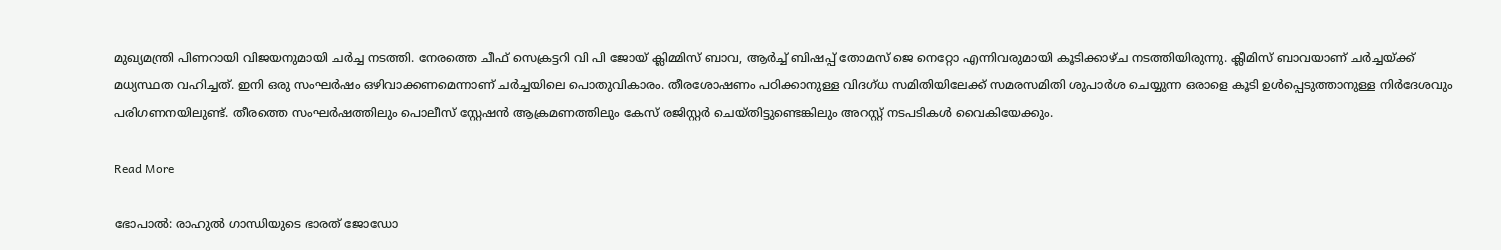മുഖ്യമന്ത്രി പിണറായി വിജയനുമായി ചർച്ച നടത്തി. നേരത്തെ ചീഫ് സെക്രട്ടറി വി പി ജോയ് ക്ലിമ്മിസ് ബാവ, ആർച്ച് ബിഷപ്പ് തോമസ് ജെ നെറ്റോ എന്നിവരുമായി കൂടിക്കാഴ്ച നടത്തിയിരുന്നു. ക്ലീമിസ് ബാവയാണ് ചർച്ചയ്ക്ക് മധ്യസ്ഥത വഹിച്ചത്. ഇനി ഒരു സംഘർഷം ഒഴിവാക്കണമെന്നാണ് ചർച്ചയിലെ പൊതുവികാരം. തീരശോഷണം പഠിക്കാനുള്ള വിദഗ്ധ സമിതിയിലേക്ക് സമരസമിതി ശുപാർശ ചെയ്യുന്ന ഒരാളെ കൂടി ഉൾപ്പെടുത്താനുള്ള നിർദേശവും പരിഗണനയിലുണ്ട്. തീരത്തെ സംഘർഷത്തിലും പൊലീസ് സ്റ്റേഷൻ ആക്രമണത്തിലും കേസ് രജിസ്റ്റർ ചെയ്തിട്ടുണ്ടെങ്കിലും അറസ്റ്റ് നടപടികൾ വൈകിയേക്കും.

Read More

ഭോപാല്‍: രാഹുൽ ഗാന്ധിയുടെ ഭാരത് ജോഡോ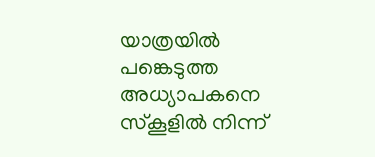യാത്രയിൽ പങ്കെടുത്ത അധ്യാപകനെ സ്കൂളിൽ നിന്ന്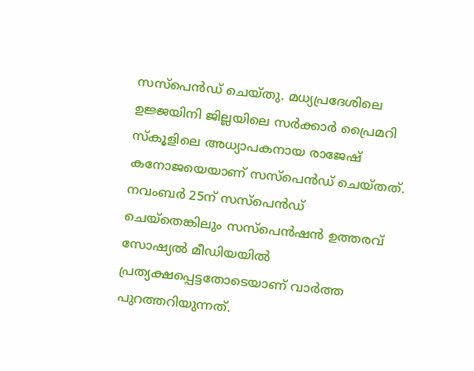സസ്പെൻഡ് ചെയ്തു. മധ്യപ്രദേശിലെ ഉജ്ജയിനി ജില്ലയിലെ സർക്കാർ പ്രൈമറി സ്കൂളിലെ അധ്യാപകനായ രാജേഷ് കനോജയെയാണ് സസ്പെൻഡ് ചെയ്തത്. നവംബർ 25ന് സസ്പെൻഡ് ചെയ്തെങ്കിലും സസ്പെൻഷൻ ഉത്തരവ് സോഷ്യൽ മീഡിയയിൽ പ്രത്യക്ഷപ്പെട്ടതോടെയാണ് വാർത്ത പുറത്തറിയുന്നത്.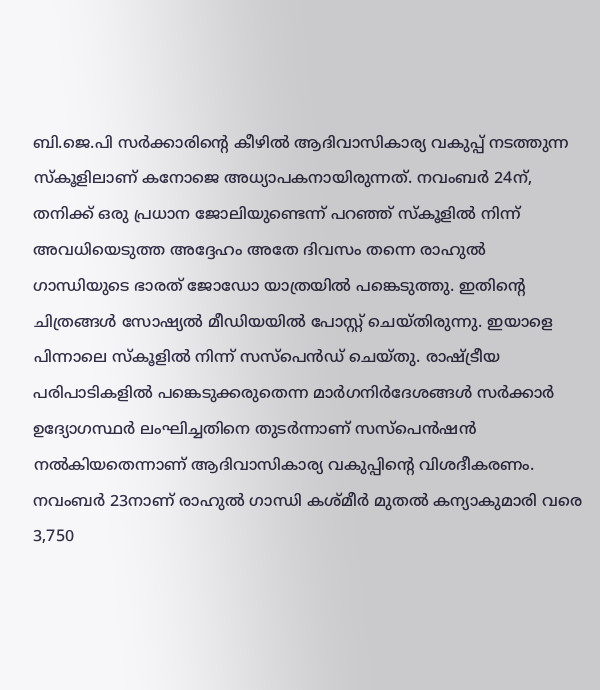ബി.ജെ.പി സർക്കാരിന്റെ കീഴിൽ ആദിവാസികാര്യ വകുപ്പ് നടത്തുന്ന സ്കൂളിലാണ് കനോജെ അധ്യാപകനായിരുന്നത്. നവംബർ 24ന്, തനിക്ക് ഒരു പ്രധാന ജോലിയുണ്ടെന്ന് പറഞ്ഞ് സ്കൂളിൽ നിന്ന് അവധിയെടുത്ത അദ്ദേഹം അതേ ദിവസം തന്നെ രാഹുൽ ഗാന്ധിയുടെ ഭാരത് ജോഡോ യാത്രയിൽ പങ്കെടുത്തു. ഇതിന്‍റെ ചിത്രങ്ങൾ സോഷ്യൽ മീഡിയയിൽ പോസ്റ്റ് ചെയ്തിരുന്നു. ഇയാളെ പിന്നാലെ സ്കൂളിൽ നിന്ന് സസ്പെൻഡ് ചെയ്തു. രാഷ്ട്രീയ പരിപാടികളിൽ പങ്കെടുക്കരുതെന്ന മാർഗനിർദേശങ്ങൾ സർക്കാർ ഉദ്യോഗസ്ഥർ ലംഘിച്ചതിനെ തുടർന്നാണ് സസ്പെൻഷൻ നൽകിയതെന്നാണ് ആദിവാസികാര്യ വകുപ്പിന്‍റെ വിശദീകരണം. നവംബർ 23നാണ് രാഹുൽ ഗാന്ധി കശ്മീർ മുതൽ കന്യാകുമാരി വരെ 3,750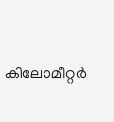കിലോമീറ്റർ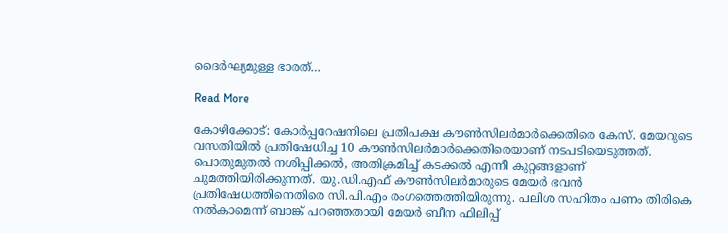ദൈർഘ്യമുള്ള ഭാരത്…

Read More

കോഴിക്കോട്: കോർപ്പറേഷനിലെ പ്രതിപക്ഷ കൗണ്‍സിലര്‍മാര്‍ക്കെതിരെ കേസ്. മേയറുടെ വസതിയിൽ പ്രതിഷേധിച്ച 10 കൗൺസിലർമാർക്കെതിരെയാണ് നടപടിയെടുത്തത്. പൊതുമുതൽ നശിപ്പിക്കൽ, അതിക്രമിച്ച് കടക്കൽ എന്നീ കുറ്റങ്ങളാണ് ചുമത്തിയിരിക്കുന്നത്. യു.ഡി.എഫ് കൗൺസിലർമാരുടെ മേയർ ഭവൻ പ്രതിഷേധത്തിനെതിരെ സി.പി.എം രംഗത്തെത്തിയിരുന്നു. പലിശ സഹിതം പണം തിരികെ നൽകാമെന്ന് ബാങ്ക് പറഞ്ഞതായി മേയർ ബീന ഫിലിപ്പ്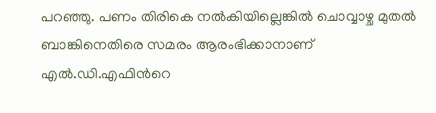പറഞ്ഞു. പണം തിരികെ നൽകിയില്ലെങ്കിൽ ചൊവ്വാഴ്ച മുതൽ ബാങ്കിനെതിരെ സമരം ആരംഭിക്കാനാണ് എൽ.ഡി.എഫിന്‍റെ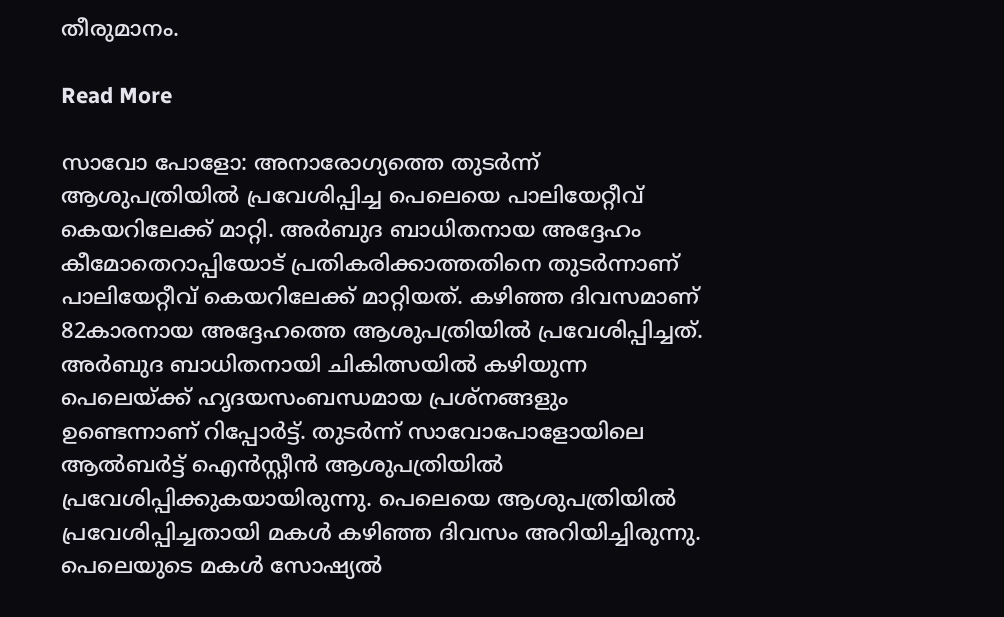തീരുമാനം.

Read More

സാവോ പോളോ: അനാരോഗ്യത്തെ തുടർന്ന് ആശുപത്രിയിൽ പ്രവേശിപ്പിച്ച പെലെയെ പാലിയേറ്റീവ് കെയറിലേക്ക് മാറ്റി. അർബുദ ബാധിതനായ അദ്ദേഹം കീമോതെറാപ്പിയോട് പ്രതികരിക്കാത്തതിനെ തുടർന്നാണ് പാലിയേറ്റീവ് കെയറിലേക്ക് മാറ്റിയത്. കഴിഞ്ഞ ദിവസമാണ് 82കാരനായ അദ്ദേഹത്തെ ആശുപത്രിയിൽ പ്രവേശിപ്പിച്ചത്. അർബുദ ബാധിതനായി ചികിത്സയിൽ കഴിയുന്ന പെലെയ്ക്ക് ഹൃദയസംബന്ധമായ പ്രശ്നങ്ങളും ഉണ്ടെന്നാണ് റിപ്പോർട്ട്. തുടർന്ന് സാവോപോളോയിലെ ആൽബർട്ട് ഐൻസ്റ്റീൻ ആശുപത്രിയിൽ പ്രവേശിപ്പിക്കുകയായിരുന്നു. പെലെയെ ആശുപത്രിയിൽ പ്രവേശിപ്പിച്ചതായി മകൾ കഴിഞ്ഞ ദിവസം അറിയിച്ചിരുന്നു. പെലെയുടെ മകൾ സോഷ്യൽ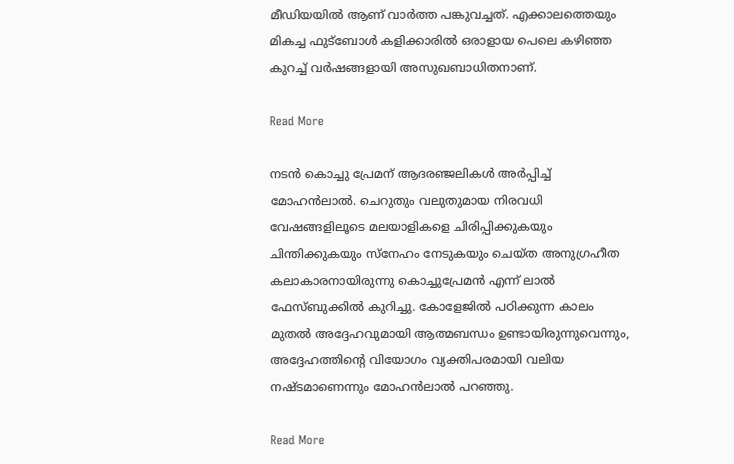മീഡിയയിൽ ആണ് വാർത്ത പങ്കുവച്ചത്. എക്കാലത്തെയും മികച്ച ഫുട്ബോൾ കളിക്കാരിൽ ഒരാളായ പെലെ കഴിഞ്ഞ കുറച്ച് വർഷങ്ങളായി അസുഖബാധിതനാണ്.

Read More

നടന്‍ കൊച്ചു പ്രേമന് ആദരഞ്ജലികള്‍ അര്‍പ്പിച്ച് മോഹന്‍ലാല്‍. ചെറുതും വലുതുമായ നിരവധി വേഷങ്ങളിലൂടെ മലയാളികളെ ചിരിപ്പിക്കുകയും ചിന്തിക്കുകയും സ്നേഹം നേടുകയും ചെയ്ത അനുഗ്രഹീത കലാകാരനായിരുന്നു കൊച്ചുപ്രേമൻ എന്ന് ലാൽ ഫേസ്ബുക്കിൽ കുറിച്ചു. കോളേജിൽ പഠിക്കുന്ന കാലം മുതൽ അദ്ദേഹവുമായി ആത്മബന്ധം ഉണ്ടായിരുന്നുവെന്നും, അദ്ദേഹത്തിൻ്റെ വിയോഗം വ്യക്തിപരമായി വലിയ നഷ്ടമാണെന്നും മോഹൻലാൽ പറഞ്ഞു.

Read More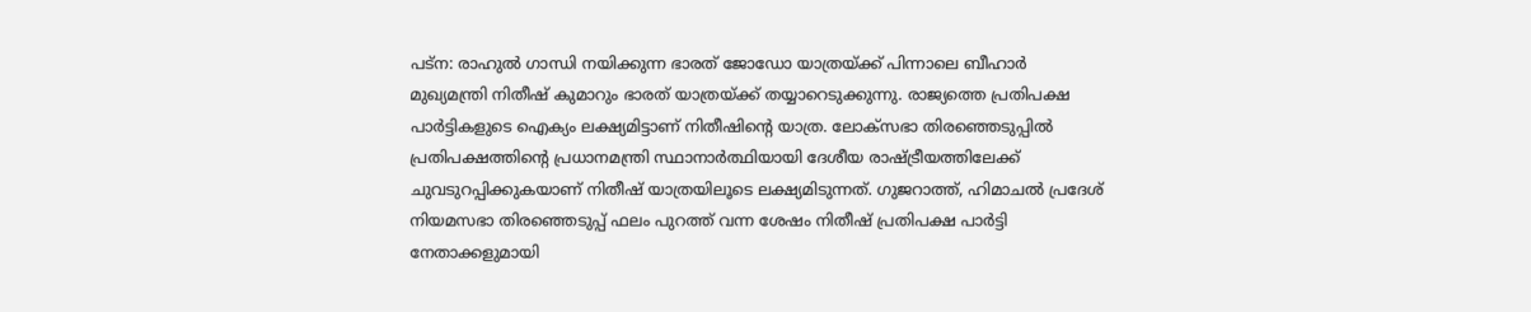പട്ന: രാഹുൽ ഗാന്ധി നയിക്കുന്ന ഭാരത് ജോഡോ യാത്രയ്ക്ക് പിന്നാലെ ബീഹാർ മുഖ്യമന്ത്രി നിതീഷ് കുമാറും ഭാരത് യാത്രയ്ക്ക് തയ്യാറെടുക്കുന്നു. രാജ്യത്തെ പ്രതിപക്ഷ പാർട്ടികളുടെ ഐക്യം ലക്ഷ്യമിട്ടാണ് നിതീഷിന്‍റെ യാത്ര. ലോക്സഭാ തിരഞ്ഞെടുപ്പിൽ പ്രതിപക്ഷത്തിന്‍റെ പ്രധാനമന്ത്രി സ്ഥാനാർത്ഥിയായി ദേശീയ രാഷ്ട്രീയത്തിലേക്ക് ചുവടുറപ്പിക്കുകയാണ് നിതീഷ് യാത്രയിലൂടെ ലക്ഷ്യമിടുന്നത്. ഗുജറാത്ത്, ഹിമാചൽ പ്രദേശ് നിയമസഭാ തിരഞ്ഞെടുപ്പ് ഫലം പുറത്ത് വന്ന ശേഷം നിതീഷ് പ്രതിപക്ഷ പാർട്ടി നേതാക്കളുമായി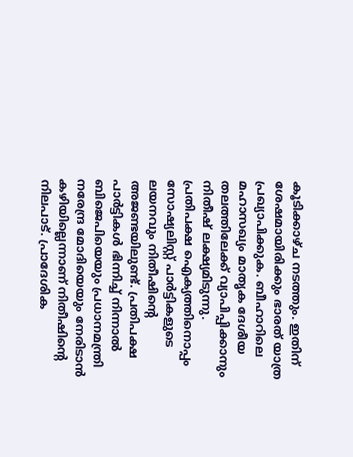കൂടിക്കാഴ്ച നടത്തും. ഇതിന് ശേഷമായിരിക്കും ഭാരത് യാത്ര പ്രഖ്യാപിക്കുക. ബീഹാറിലെ മഹാസഖ്യം മാതൃക ദേശീയ തലത്തിലേക്ക് വ്യാപിപ്പിക്കാനും നിതീഷ് ലക്ഷ്യമിടുന്നു. പ്രതിപക്ഷ ഐക്യത്തിനൊപ്പം സോഷ്യലിസ്റ്റ് പാർട്ടികളുടെ ലയനവും നിതീഷിന്‍റെ അജണ്ടയിലുണ്ട്. പ്രതിപക്ഷ പാർട്ടികൾ ഭിന്നിച്ച് നിന്നാൽ ബിജെപിയെയും പ്രധാനമന്ത്രി നരേന്ദ്ര മോദിയെയും നേരിടാൻ കഴിയില്ലെന്നാണ് നിതീഷിന്‍റെ നിലപാട്. പ്രാദേശിക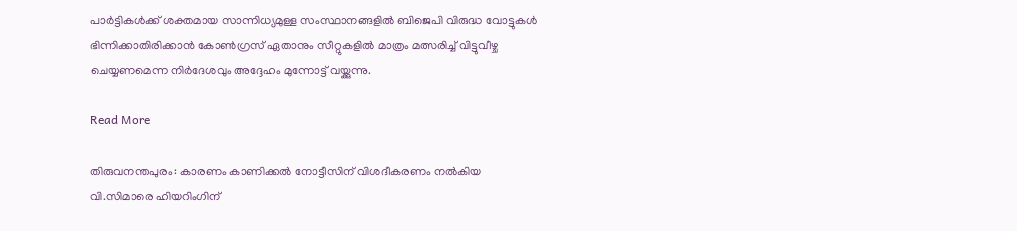പാർട്ടികൾക്ക് ശക്തമായ സാന്നിധ്യമുള്ള സംസ്ഥാനങ്ങളിൽ ബിജെപി വിരുദ്ധ വോട്ടുകൾ ഭിന്നിക്കാതിരിക്കാൻ കോൺഗ്രസ് ഏതാനും സീറ്റുകളിൽ മാത്രം മത്സരിച്ച് വിട്ടുവീഴ്ച ചെയ്യണമെന്ന നിർദേശവും അദ്ദേഹം മുന്നോട്ട് വയ്ക്കുന്നു.

Read More

തിരുവനന്തപുരം: കാരണം കാണിക്കൽ നോട്ടീസിന് വിശദീകരണം നൽകിയ വി.സിമാരെ ഹിയറിംഗിന്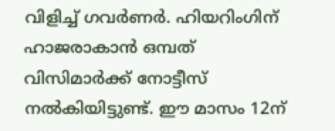വിളിച്ച് ഗവര്‍ണര്‍. ഹിയറിംഗിന് ഹാജരാകാൻ ഒമ്പത് വിസിമാർക്ക് നോട്ടീസ് നൽകിയിട്ടുണ്ട്. ഈ മാസം 12ന്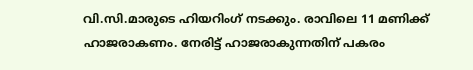വി.സി.മാരുടെ ഹിയറിംഗ് നടക്കും. രാവിലെ 11 മണിക്ക് ഹാജരാകണം. നേരിട്ട് ഹാജരാകുന്നതിന് പകരം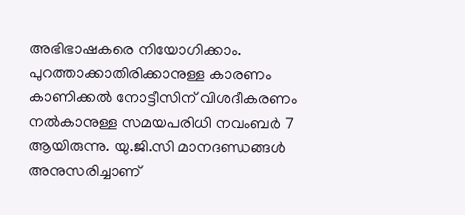അഭിഭാഷകരെ നിയോഗിക്കാം. പുറത്താക്കാതിരിക്കാനുള്ള കാരണം കാണിക്കൽ നോട്ടീസിന് വിശദീകരണം നൽകാനുള്ള സമയപരിധി നവംബർ 7 ആയിരുന്നു. യു.ജി.സി മാനദണ്ഡങ്ങൾ അനുസരിച്ചാണ്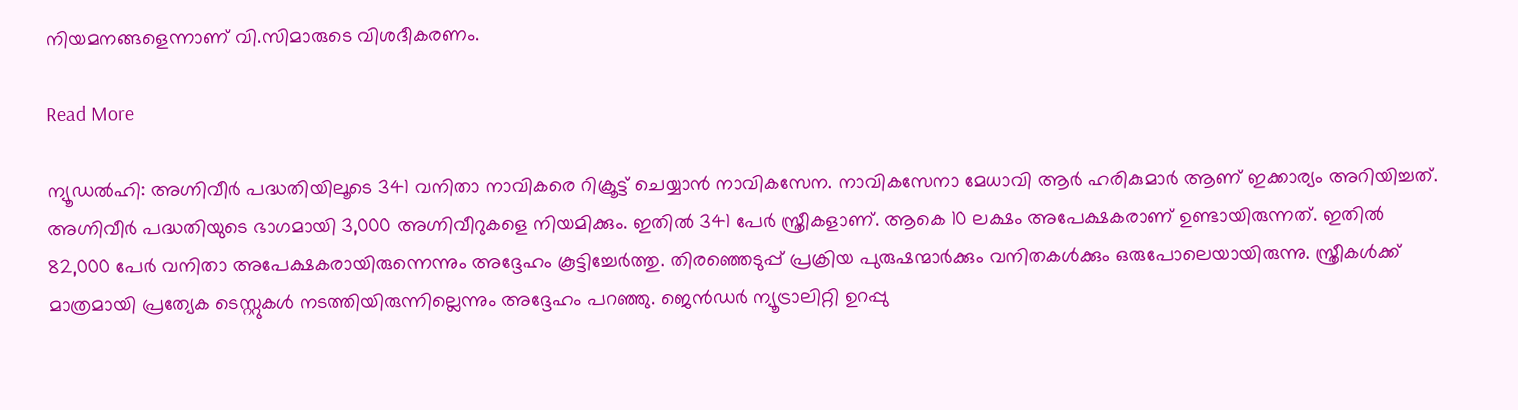നിയമനങ്ങളെന്നാണ് വി.സിമാരുടെ വിശദീകരണം.

Read More

ന്യൂഡൽഹി: അഗ്നിവീർ പദ്ധതിയിലൂടെ 341 വനിതാ നാവികരെ റിക്രൂട്ട് ചെയ്യാൻ നാവികസേന. നാവികസേനാ മേധാവി ആർ ഹരികുമാർ ആണ് ഇക്കാര്യം അറിയിച്ചത്. അഗ്നിവീർ പദ്ധതിയുടെ ഭാഗമായി 3,000 അഗ്നിവീറുകളെ നിയമിക്കും. ഇതിൽ 341 പേർ സ്ത്രീകളാണ്. ആകെ 10 ലക്ഷം അപേക്ഷകരാണ് ഉണ്ടായിരുന്നത്. ഇതിൽ 82,000 പേർ വനിതാ അപേക്ഷകരായിരുന്നെന്നും അദ്ദേഹം കൂട്ടിച്ചേർത്തു. തിരഞ്ഞെടുപ്പ് പ്രക്രിയ പുരുഷന്മാർക്കും വനിതകൾക്കും ഒരുപോലെയായിരുന്നു. സ്ത്രീകൾക്ക് മാത്രമായി പ്രത്യേക ടെസ്റ്റുകൾ നടത്തിയിരുന്നില്ലെന്നും അദ്ദേഹം പറഞ്ഞു. ജെൻഡർ ന്യൂട്രാലിറ്റി ഉറപ്പു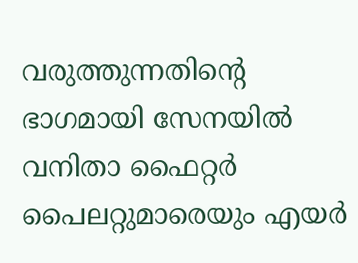വരുത്തുന്നതിന്റെ ഭാഗമായി സേനയിൽ വനിതാ ഫൈറ്റർ പൈലറ്റുമാരെയും എയർ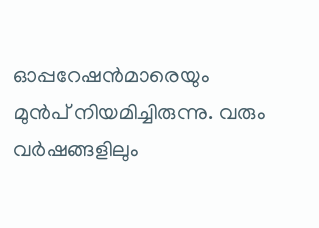ഓപ്പറേഷൻമാരെയും മുൻപ് നിയമിച്ചിരുന്നു. വരും വർഷങ്ങളിലും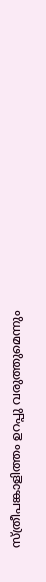സ്ത്രീപങ്കാളിത്തം ഉറപ്പു വരുത്തുമെന്നും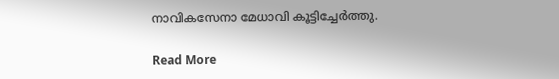നാവികസേനാ മേധാവി കൂട്ടിച്ചേർത്തു.

Read More